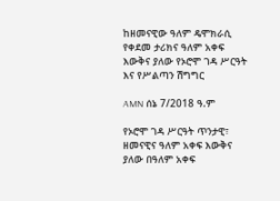ከዘመናዊው ዓለም ዴሞክራሲ የቀደመ ታሪክና ዓለም አቀፍ እውቅና ያለው የኦሮሞ ገዳ ሥርዓት እና የሥልጣን ሽግግር

AMN ሰኔ 7/2018 ዓ.ም

የኦሮሞ ገዳ ሥርዓት ጥንታዊ፣ ዘመናዊና ዓለም አቀፍ እውቅና ያለው በዓለም አቀፍ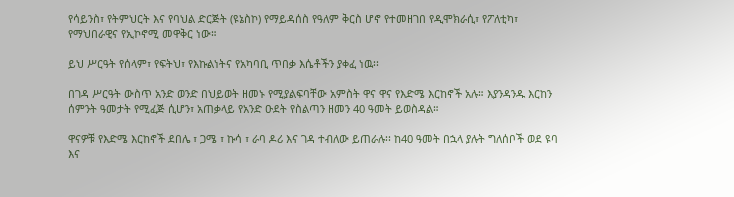የሳይንስ፣ የትምህርት እና የባህል ድርጅት (ዩኔስኮ) የማይዳሰስ የዓለም ቅርስ ሆኖ የተመዘገበ የዲሞክራሲ፣ የፖለቲካ፣ የማህበራዊና የኢኮኖሚ መዋቅር ነው።

ይህ ሥርዓት የሰላም፣ የፍትህ፣ የእኩልነትና የአካባቢ ጥበቃ እሴቶችን ያቀፈ ነዉ፡፡

በገዳ ሥርዓት ውስጥ አንድ ወንድ በህይወት ዘመኑ የሚያልፍባቸው አምስት ዋና ዋና የእድሜ እርከኖች አሉ። እያንዳንዱ እርከን ሰምንት ዓመታት የሚፈጅ ሲሆን፣ አጠቃላይ የአንድ ዑደት የስልጣን ዘመን 40 ዓመት ይወስዳል።

ዋናዎቹ የእድሜ እርከኖች ደበሌ ፣ ጋሜ ፣ ኩሳ ፣ ራባ ዶሪ እና ገዳ ተብለው ይጠራሉ፡፡ ከ40 ዓመት በኋላ ያሉት ግለሰቦች ወደ ዩባ እና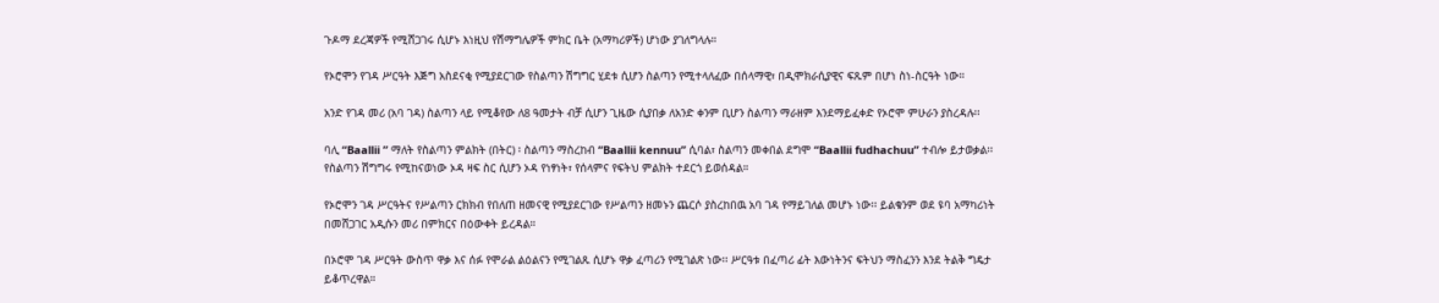ጉዶማ ደረጃዎች የሚሸጋገሩ ሲሆኑ እነዚህ የሽማግሌዎች ምክር ቤት (አማካሪዎች) ሆነው ያገለግላሉ።

የኦሮሞን የገዳ ሥርዓት እጅግ አስደናቂ የሚያደርገው የስልጣን ሽግግር ሂደቱ ሲሆን ስልጣን የሚተላለፈው በሰላማዊ፣ በዲሞክራሲያዊና ፍጹም በሆነ ስነ-ስርዓት ነው።

አንድ የገዳ መሪ (አባ ገዳ) ስልጣን ላይ የሚቆየው ለ8 ዓመታት ብቻ ሲሆን ጊዜው ሲያበቃ ለአንድ ቀንም ቢሆን ስልጣን ማራዘም እንደማይፈቀድ የኦሮሞ ምሁራን ያስረዳሉ፡፡

ባሊ “Baallii ” ማለት የስልጣን ምልክት (በትር) ፡ ስልጣን ማስረከብ “Baallii kennuu” ሲባል፣ ስልጣን መቀበል ደግሞ “Baallii fudhachuu” ተብሎ ይታወቃል፡፡የስልጣን ሽግግሩ የሚከናወነው ኦዳ ዛፍ ስር ሲሆን ኦዳ የነፃነት፣ የሰላምና የፍትህ ምልክት ተደርጎ ይወሰዳል።

የኦሮሞን ገዳ ሥርዓትና የሥልጣን ርክክብ የበለጠ ዘመናዊ የሚያደርገው የሥልጣን ዘመኑን ጨርሶ ያስረከበዉ አባ ገዳ የማይገለል መሆኑ ነው፡፡ ይልቁንም ወደ ዩባ አማካሪነት በመሸጋገር አዲሱን መሪ በምክርና በዕውቀት ይረዳል።

በኦሮሞ ገዳ ሥርዓት ውስጥ ዋቃ እና ሰፉ የሞራል ልዕልናን የሚገልጹ ሲሆኑ ዋቃ ፈጣሪን የሚገልጽ ነው፡፡ ሥርዓቱ በፈጣሪ ፊት እውነትንና ፍትህን ማስፈንን እንደ ትልቅ ግዴታ ይቆጥረዋል።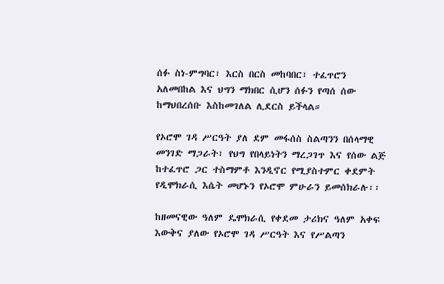ሰፉ ስነ-ምግባር፣ እርስ በርስ መከባበር፣ ተፈጥሮን አለመበከል እና ህግን ማክበር ሲሆን ሰፉን የጣሰ ሰው ከማህበረሰቡ እስከመገለል ሊደርስ ይችላል።

የኦሮሞ ገዳ ሥርዓት ያለ ደም መፋሰስ ስልጣንን በሰላማዊ መንገድ ማጋራት፣ የህግ የበላይነትን ማረጋገጥ እና የሰው ልጅ ከተፈጥሮ ጋር ተስማምቶ እንዲኖር የሚያስተምር ቀደምት የዲሞክራሲ እሴት መሆኑን የኦሮሞ ምሁራን ይመሰክራሉ፡፡

ከዘመናዊው ዓለም ዴሞክራሲ የቀደመ ታሪክና ዓለም አቀፍ እውቅና ያለው የኦሮሞ ገዳ ሥርዓት እና የሥልጣን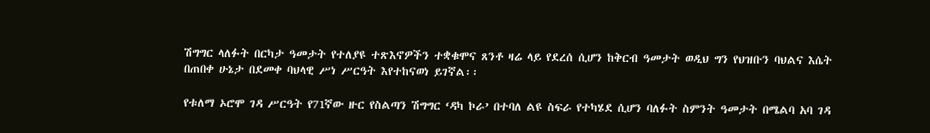ሽግግር ላለፉት በርካታ ዓመታት የተለያዩ ተጽእኖዎችን ተቋቁሞና ጸንቶ ዛሬ ላይ የደረሰ ሲሆን ከቅርብ ዓመታት ወዲህ ግን የህዝቡን ባህልና እሴት በጠበቀ ሁኔታ በደመቀ ባህላዊ ሥነ ሥርዓት እየተከናወነ ይገኛል፡፡

የቱለማ ኦሮሞ ገዳ ሥርዓት የ71ኛው ዙር የስልጣን ሽግግር ‘ዳካ ኮራ’ በተባለ ልዩ ስፍራ የተካሄደ ሲሆን ባለፉት ስምንት ዓመታት በሜልባ አባ ገዳ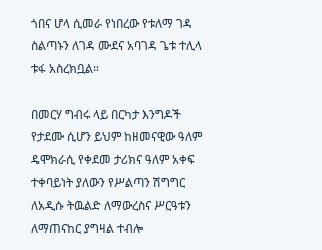ጎበና ሆላ ሲመራ የነበረው የቱለማ ገዳ ስልጣኑን ለገዳ ሙደና አባገዳ ጌቱ ተሊላ ቱፋ አስረክቧል።

በመርሃ ግብሩ ላይ በርካታ እንግዶች የታደሙ ሲሆን ይህም ከዘመናዊው ዓለም ዴሞክራሲ የቀደመ ታሪክና ዓለም አቀፍ ተቀባይነት ያለውን የሥልጣን ሽግግር ለአዲሱ ትዉልድ ለማውረስና ሥርዓቱን ለማጠናከር ያግዛል ተብሎ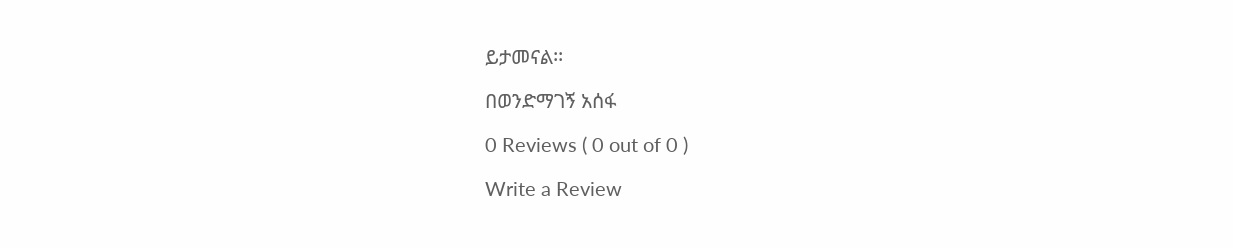ይታመናል፡፡

በወንድማገኝ አሰፋ

0 Reviews ( 0 out of 0 )

Write a Review